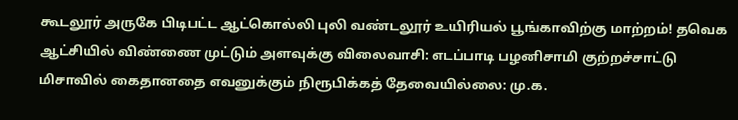கூடலூர் அருகே பிடிபட்ட ஆட்கொல்லி புலி வண்டலூர் உயிரியல் பூங்காவிற்கு மாற்றம்! தவெக ஆட்சியில் விண்ணை முட்டும் அளவுக்கு விலைவாசி: எடப்பாடி பழனிசாமி குற்றச்சாட்டு மிசாவில் கைதானதை எவனுக்கும் நிரூபிக்கத் தேவையில்லை: மு.க.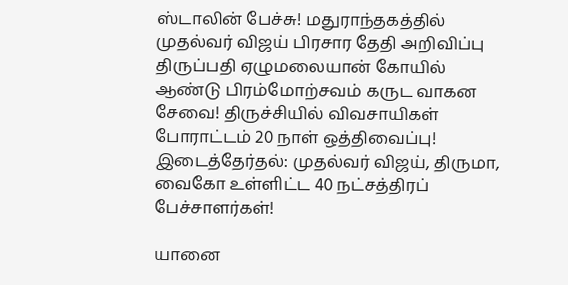ஸ்டாலின் பேச்சு! மதுராந்தகத்தில் முதல்வர் விஜய் பிரசார தேதி அறிவிப்பு திருப்பதி ஏழுமலையான் கோயில் ஆண்டு பிரம்மோற்சவம் கருட வாகன சேவை! திருச்சியில் விவசாயிகள் போராட்டம் 20 நாள் ஒத்திவைப்பு! இடைத்தேர்தல்: முதல்வர் விஜய், திருமா, வைகோ உள்ளிட்ட 40 நட்சத்திரப் பேச்சாளர்கள்!

யானை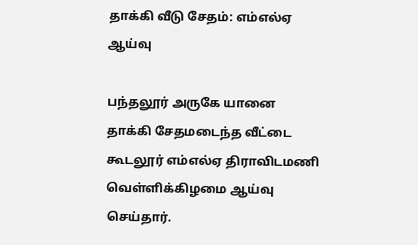தாக்கி வீடு சேதம்: எம்எல்ஏ ஆய்வு

பந்தலூர் அருகே யானை தாக்கி சேதமடைந்த வீட்டை கூடலூர் எம்எல்ஏ திராவிடமணி வெள்ளிக்கிழமை ஆய்வு செய்தார்.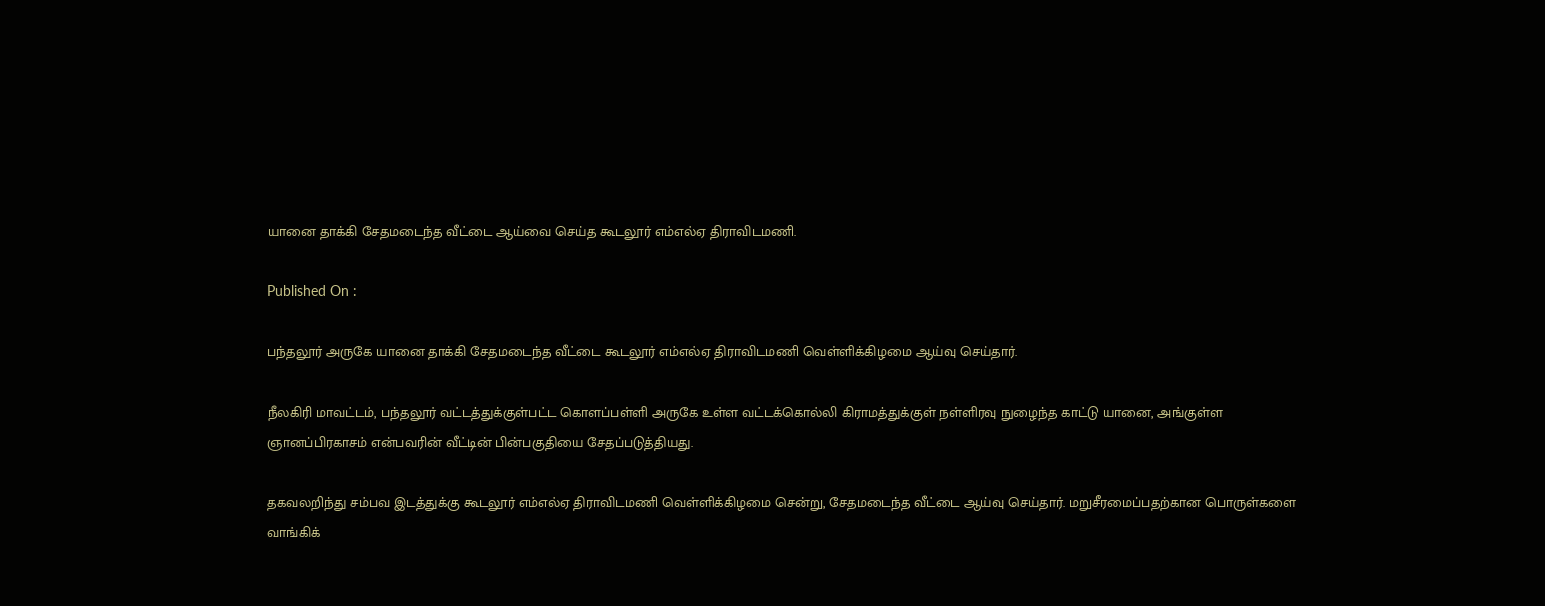யானை தாக்கி சேதமடைந்த வீட்டை ஆய்வை செய்த கூடலூர் எம்எல்ஏ திராவிடமணி.

Published On :

பந்தலூர் அருகே யானை தாக்கி சேதமடைந்த வீட்டை கூடலூர் எம்எல்ஏ திராவிடமணி வெள்ளிக்கிழமை ஆய்வு செய்தார்.

நீலகிரி மாவட்டம், பந்தலூர் வட்டத்துக்குள்பட்ட கொளப்பள்ளி அருகே உள்ள வட்டக்கொல்லி கிராமத்துக்குள் நள்ளிரவு நுழைந்த காட்டு யானை, அங்குள்ள ஞானப்பிரகாசம் என்பவரின் வீட்டின் பின்பகுதியை சேதப்படுத்தியது.

தகவலறிந்து சம்பவ இடத்துக்கு கூடலூர் எம்எல்ஏ திராவிடமணி வெள்ளிக்கிழமை சென்று, சேதமடைந்த வீட்டை ஆய்வு செய்தார். மறுசீரமைப்பதற்கான பொருள்களை வாங்கிக்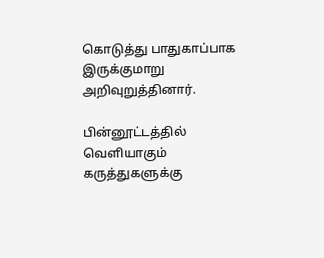கொடுத்து பாதுகாப்பாக இருக்குமாறு அறிவுறுத்தினார்.

பின்னூட்டத்தில் வெளியாகும் கருத்துகளுக்கு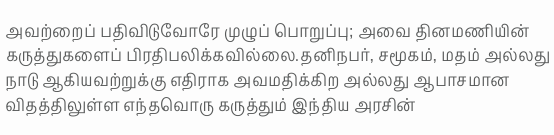அவற்றைப் பதிவிடுவோரே முழுப் பொறுப்பு; அவை தினமணியின் கருத்துகளைப் பிரதிபலிக்கவில்லை.தனிநபர், சமூகம், மதம் அல்லது நாடு ஆகியவற்றுக்கு எதிராக அவமதிக்கிற அல்லது ஆபாசமான விதத்திலுள்ள எந்தவொரு கருத்தும் இந்திய அரசின்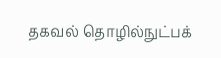தகவல் தொழில்நுட்பக்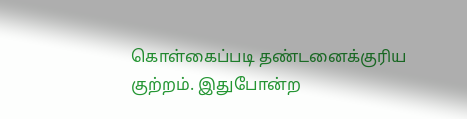கொள்கைப்படி தண்டனைக்குரிய குற்றம். இதுபோன்ற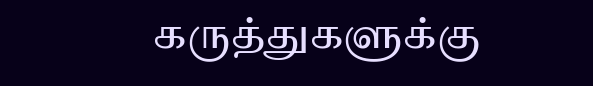கருத்துகளுக்கு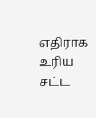எதிராக உரிய சட்ட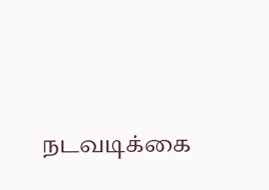நடவடிக்கை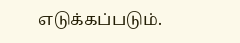எடுக்கப்படும்.